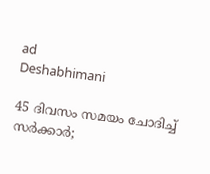ad
Deshabhimani

45 ദിവസം സമയം ചോദിച്ച് സർക്കാർ;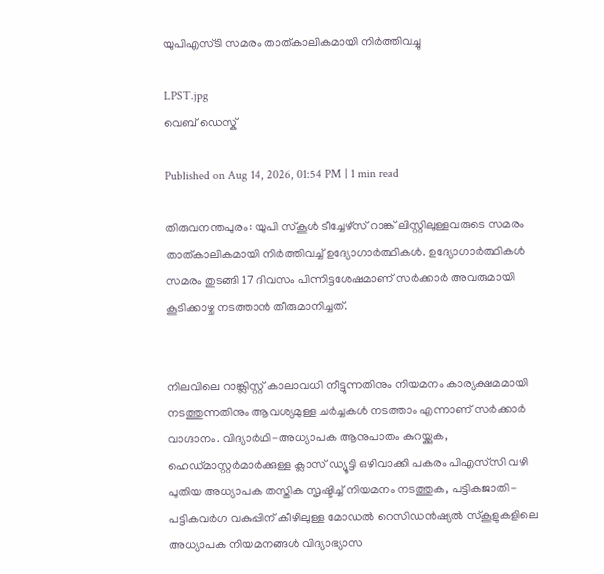യുപിഎസ്ടി സമരം താത്കാലികമായി നിർത്തിവച്ചു

LPST.jpg
വെബ് ഡെസ്ക്

Published on Aug 14, 2026, 01:54 PM | 1 min read

തിരുവനന്തപുരം: യുപി സ്കൂൾ ടീച്ചേഴ്‌സ്‌ റാങ്ക് ലിസ്റ്റിലുള്ളവരുടെ സമരം താത്കാലികമായി നിർത്തിവച്ച് ഉദ്യോഗാർത്ഥികൾ. ഉദ്യോഗാർത്ഥികൾ സമരം തുടങ്ങി 17 ദിവസം പിന്നിട്ടശേഷമാണ് സർക്കാർ അവരുമായി കൂടിക്കാഴ്ച നടത്താൻ തീരുമാനിച്ചത്.


നിലവിലെ റാങ്ക്ലിസ്റ്റ് കാലാവധി നീട്ടുന്നതിനും നിയമനം കാര്യക്ഷമമായി നടത്തുന്നതിനും ആവശ്യമുള്ള ചർച്ചകൾ നടത്താം എന്നാണ് സർക്കാർ വാഗ്ദാനം. വിദ്യാർഥി-അധ്യാപക ആനുപാതം കുറയ്ക്കുക, ഹെഡ്മാസ്റ്റർമാർക്കുള്ള ക്ലാസ് ഡ്യൂട്ടി ഒഴിവാക്കി പകരം പിഎസ്‍സി വഴി പുതിയ അധ്യാപക തസ്തിക സൃഷ്ടിച്ച് നിയമനം നടത്തുക, പട്ടികജാതി-പട്ടികവർഗ വകുപ്പിന് കീഴിലുള്ള മോഡൽ റെസിഡൻഷ്യൽ സ്കൂളുകളിലെ അധ്യാപക നിയമനങ്ങൾ വിദ്യാഭ്യാസ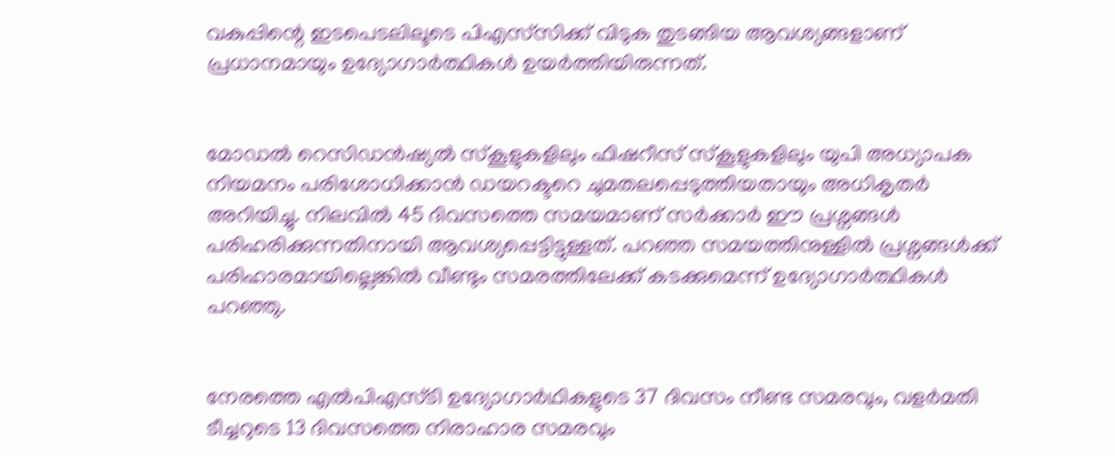വകുപ്പിന്റെ ഇടപെടലിലൂടെ പിഎസ്‍സിക്ക് വിടുക തുടങ്ങിയ ആവശ്യങ്ങളാണ് പ്രധാനമായും ഉദ്യോഗാർത്ഥികൾ ഉയർത്തിയിരുന്നത്.


മോഡൽ റെസിഡൻഷ്യൽ സ്കൂളുകളിലും ഫിഷറീസ് സ്കൂളുകളിലും യുപി അധ്യാപക നിയമനം പരിശോധിക്കാൻ ഡയറക്ടറെ ചുമതലപ്പെടുത്തിയതായും അധികൃതർ അറിയിച്ചു. നിലവിൽ 45 ദിവസത്തെ സമയമാണ് സർക്കാർ ഈ പ്രശ്നങ്ങൾ പരിഹരിക്കുന്നതിനായി ആവശ്യപ്പെട്ടിട്ടുള്ളത്. പറഞ്ഞ സമയത്തിനുള്ളിൽ പ്രശ്നങ്ങൾക്ക് പരിഹാരമായില്ലെങ്കിൽ വീണ്ടും സമരത്തിലേക്ക് കടക്കുമെന്ന് ഉദ്യോഗാർത്ഥികൾ പറഞ്ഞു.


നേരത്തെ എൽപിഎസ്ടി ഉദ്യോഗാർഥികളുടെ 37 ദിവസം നീണ്ട സമരവും, വളർമതി ടീച്ചറുടെ 13 ദിവസത്തെ നിരാഹാര സമരവും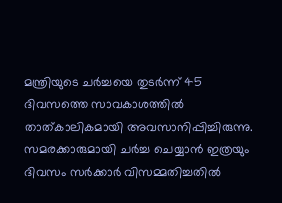മന്ത്രിയുടെ ചർച്ചയെ തുടർന്ന് 45 ദിവസത്തെ സാവകാശത്തിൽ താത്കാലികമായി അവസാനിപ്പിച്ചിരുന്നു. സമരക്കാരുമായി ചർച്ച ചെയ്യാൻ ഇത്രയും ദിവസം സർക്കാർ വിസമ്മതിച്ചതിൽ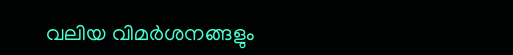വലിയ വിമർശനങ്ങളും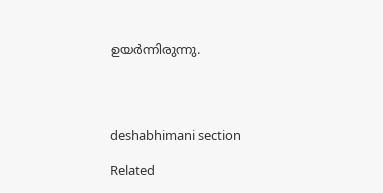ഉയർന്നിരുന്നു.




deshabhimani section

Related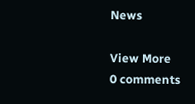News

View More
0 comments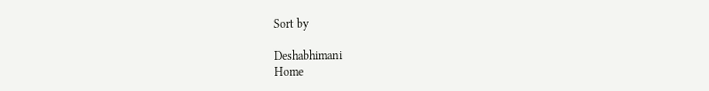Sort by

Deshabhimani
Home